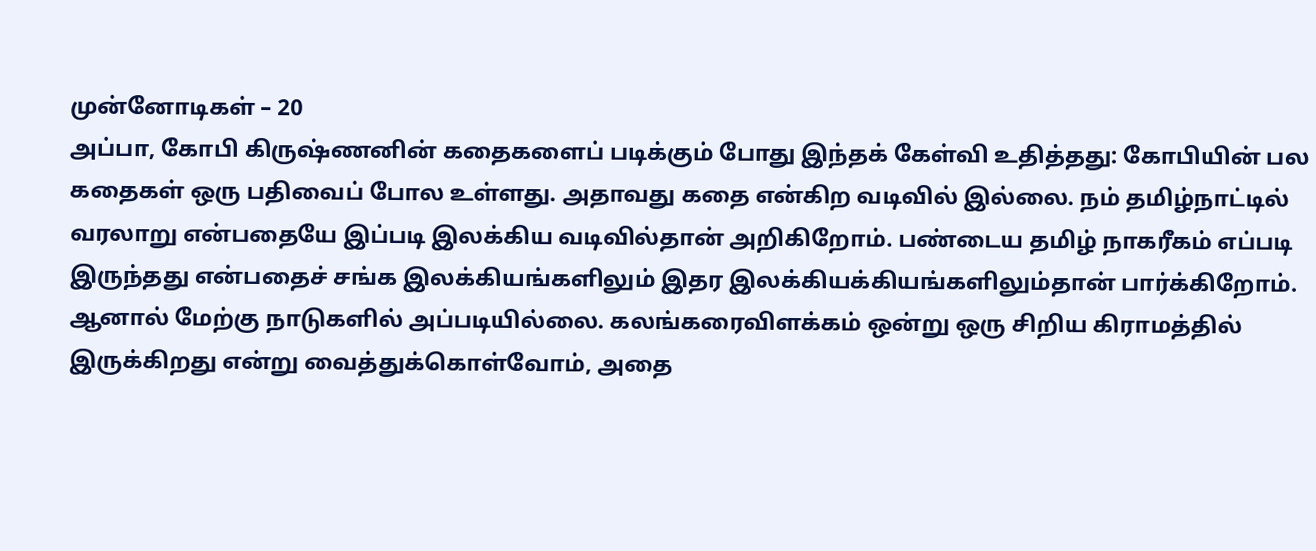முன்னோடிகள் – 20
அப்பா, கோபி கிருஷ்ணனின் கதைகளைப் படிக்கும் போது இந்தக் கேள்வி உதித்தது: கோபியின் பல கதைகள் ஒரு பதிவைப் போல உள்ளது. அதாவது கதை என்கிற வடிவில் இல்லை. நம் தமிழ்நாட்டில் வரலாறு என்பதையே இப்படி இலக்கிய வடிவில்தான் அறிகிறோம். பண்டைய தமிழ் நாகரீகம் எப்படி இருந்தது என்பதைச் சங்க இலக்கியங்களிலும் இதர இலக்கியக்கியங்களிலும்தான் பார்க்கிறோம். ஆனால் மேற்கு நாடுகளில் அப்படியில்லை. கலங்கரைவிளக்கம் ஒன்று ஒரு சிறிய கிராமத்தில் இருக்கிறது என்று வைத்துக்கொள்வோம், அதை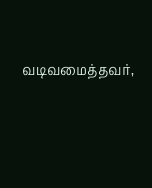வடிவமைத்தவர்,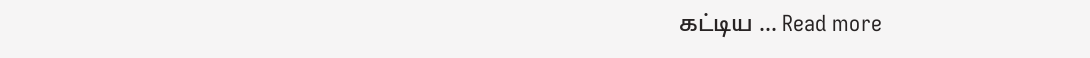கட்டிய … Read more